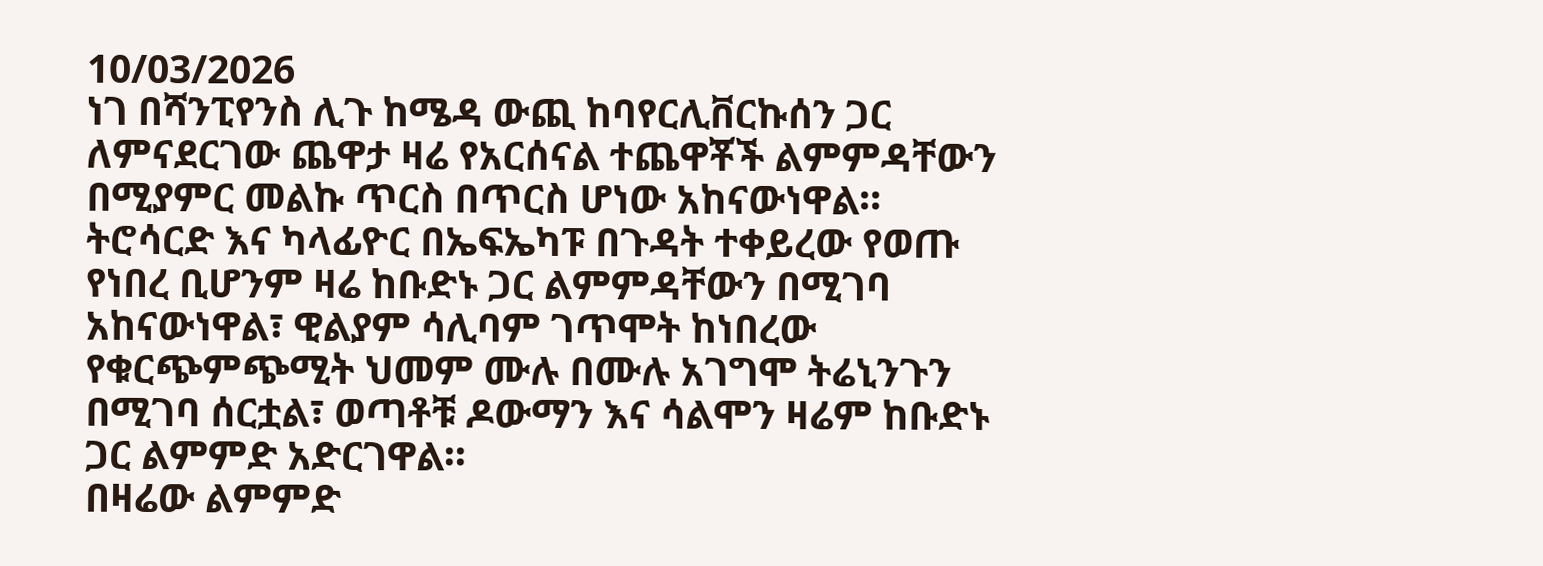10/03/2026
ነገ በሻንፒየንስ ሊጉ ከሜዳ ውጪ ከባየርሊቨርኩሰን ጋር ለምናደርገው ጨዋታ ዛሬ የአርሰናል ተጨዋቾች ልምምዳቸውን በሚያምር መልኩ ጥርስ በጥርስ ሆነው አከናውነዋል።
ትሮሳርድ እና ካላፊዮር በኤፍኤካፑ በጉዳት ተቀይረው የወጡ የነበረ ቢሆንም ዛሬ ከቡድኑ ጋር ልምምዳቸውን በሚገባ አከናውነዋል፣ ዊልያም ሳሊባም ገጥሞት ከነበረው የቁርጭምጭሚት ህመም ሙሉ በሙሉ አገግሞ ትሬኒንጉን በሚገባ ሰርቷል፣ ወጣቶቹ ዶውማን እና ሳልሞን ዛሬም ከቡድኑ ጋር ልምምድ አድርገዋል።
በዛሬው ልምምድ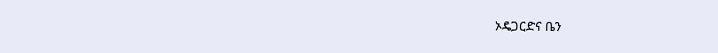ኦዴጋርድና ቤን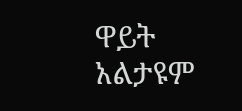ዋይት አልታዩም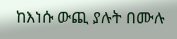ከእነሱ ውጪ ያሉት በሙሉ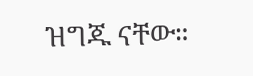ዝግጁ ናቸው።